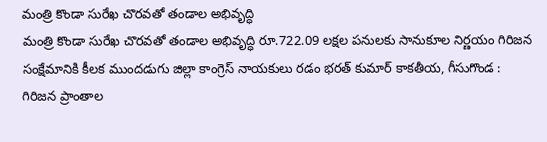మంత్రి కొండా సురేఖ చొరవతో తండాల అభివృద్ధి
మంత్రి కొండా సురేఖ చొరవతో తండాల అభివృద్ధి రూ.722.09 లక్షల పనులకు సానుకూల నిర్ణయం గిరిజన సంక్షేమానికి కీలక ముందడుగు జిల్లా కాంగ్రెస్ నాయకులు రడం భరత్ కుమార్ కాకతీయ, గీసుగొండ : గిరిజన ప్రాంతాల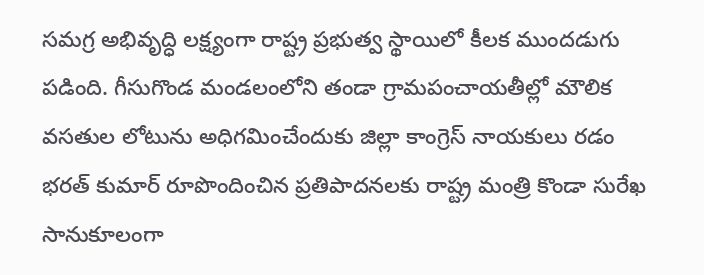సమగ్ర అభివృద్ధి లక్ష్యంగా రాష్ట్ర ప్రభుత్వ స్థాయిలో కీలక ముందడుగు పడింది. గీసుగొండ మండలంలోని తండా గ్రామపంచాయతీల్లో మౌలిక వసతుల లోటును అధిగమించేందుకు జిల్లా కాంగ్రెస్ నాయకులు రడం భరత్ కుమార్ రూపొందించిన ప్రతిపాదనలకు రాష్ట్ర మంత్రి కొండా సురేఖ సానుకూలంగా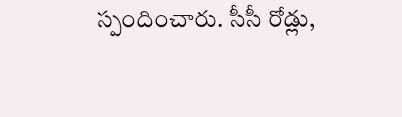స్పందించారు. సీసీ రోడ్లు,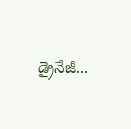డ్రైనేజీ...